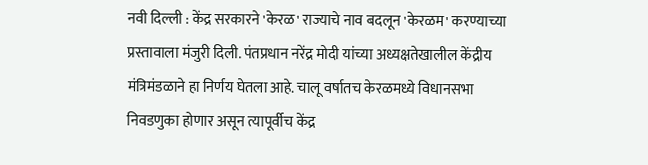नवी दिल्ली : केंद्र सरकारने 'केरळ' राज्याचे नाव बदलून 'केरळम' करण्याच्या प्रस्तावाला मंजुरी दिली. पंतप्रधान नरेंद्र मोदी यांच्या अध्यक्षतेखालील केंद्रीय मंत्रिमंडळाने हा निर्णय घेतला आहे. चालू वर्षातच केरळमध्ये विधानसभा निवडणुका होणार असून त्यापूर्वीच केंद्र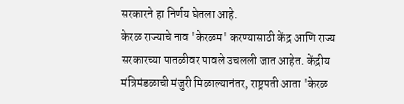सरकारने हा निर्णय घेतला आहे.
केरळ राज्याचे नाव 'केरळम' करण्यासाठी केंद्र आणि राज्य सरकारच्या पातळीवर पावले उचलली जात आहेत. केंद्रीय मंत्रिमंडळाची मंजुरी मिळाल्यानंतर, राष्ट्रपती आता 'केरळ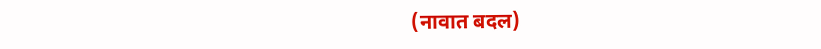(नावात बदल)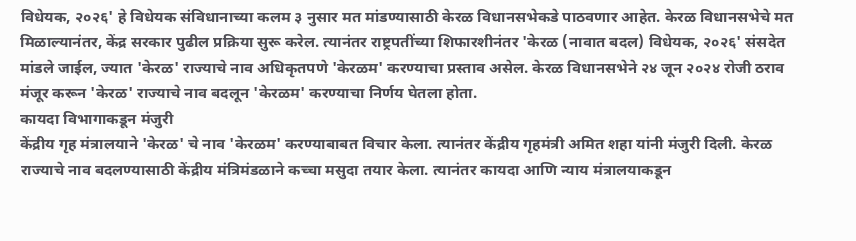विधेयक, २०२६' हे विधेयक संविधानाच्या कलम ३ नुसार मत मांडण्यासाठी केरळ विधानसभेकडे पाठवणार आहेत. केरळ विधानसभेचे मत मिळाल्यानंतर, केंद्र सरकार पुढील प्रक्रिया सुरू करेल. त्यानंतर राष्ट्रपतींच्या शिफारशीनंतर 'केरळ (नावात बदल) विधेयक, २०२६' संसदेत मांडले जाईल, ज्यात 'केरळ' राज्याचे नाव अधिकृतपणे 'केरळम' करण्याचा प्रस्ताव असेल. केरळ विधानसभेने २४ जून २०२४ रोजी ठराव मंजूर करून 'केरळ' राज्याचे नाव बदलून 'केरळम' करण्याचा निर्णय घेतला होता.
कायदा विभागाकडून मंजुरी
केंद्रीय गृह मंत्रालयाने 'केरळ' चे नाव 'केरळम' करण्याबाबत विचार केला. त्यानंतर केंद्रीय गृहमंत्री अमित शहा यांनी मंजुरी दिली. केरळ राज्याचे नाव बदलण्यासाठी केंद्रीय मंत्रिमंडळाने कच्चा मसुदा तयार केला. त्यानंतर कायदा आणि न्याय मंत्रालयाकडून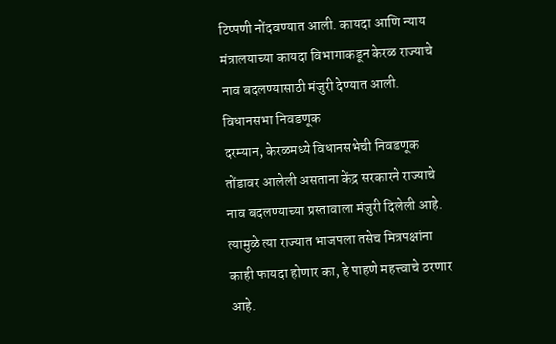टिप्पणी नोंदवण्यात आली. कायदा आणि न्याय मंत्रालयाच्या कायदा विभागाकडून केरळ राज्याचे नाव बदलण्यासाठी मंजुरी देण्यात आली.
विधानसभा निवडणूक
दरम्यान, केरळमध्ये विधानसभेची निवडणूक तोंडावर आलेली असताना केंद्र सरकारने राज्याचे नाव बदलण्याच्या प्रस्तावाला मंजुरी दिलेली आहे. त्यामुळे त्या राज्यात भाजपला तसेच मित्रपक्षांना काही फायदा होणार का, हे पाहणे महत्त्वाचे ठरणार आहे.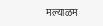मल्याळम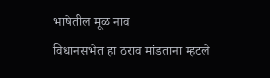भाषेतील मूळ नाव
विधानसभेत हा ठराव मांडताना म्हटले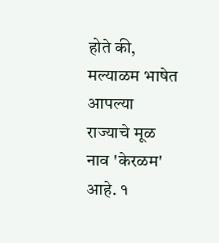होते की, मल्याळम भाषेत आपल्या राज्याचे मूळ नाव 'केरळम' आहे. १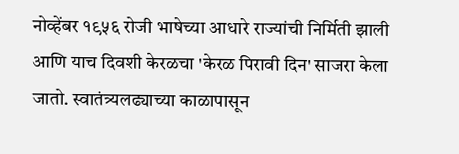नोव्हेंबर १९५६ रोजी भाषेच्या आधारे राज्यांची निर्मिती झाली आणि याच दिवशी केरळचा 'केरळ पिरावी दिन' साजरा केला जातो. स्वातंत्र्यलढ्याच्या काळापासून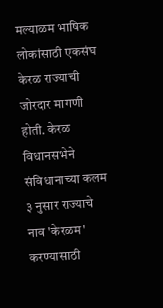मल्याळम भाषिक लोकांसाठी एकसंघ केरळ राज्याची जोरदार मागणी होती. केरळ विधानसभेने संविधानाच्या कलम ३ नुसार राज्याचे नाव 'केरळम' करण्यासाठी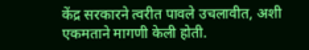केंद्र सरकारने त्वरीत पावले उचलावीत, अशी एकमताने मागणी केली होती.